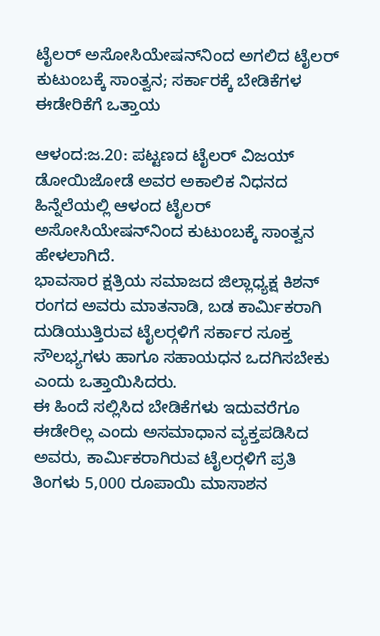ಟೈಲರ್ ಅಸೋಸಿಯೇಷನ್‍ನಿಂದ ಅಗಲಿದ ಟೈಲರ್ ಕುಟುಂಬಕ್ಕೆ ಸಾಂತ್ವನ; ಸರ್ಕಾರಕ್ಕೆ ಬೇಡಿಕೆಗಳ ಈಡೇರಿಕೆಗೆ ಒತ್ತಾಯ

ಆಳಂದ:ಜ.20: ಪಟ್ಟಣದ ಟೈಲರ್ ವಿಜಯ್ ಡೋಯಿಜೋಡೆ ಅವರ ಅಕಾಲಿಕ ನಿಧನದ ಹಿನ್ನೆಲೆಯಲ್ಲಿ ಆಳಂದ ಟೈಲರ್ ಅಸೋಸಿಯೇಷನ್‍ನಿಂದ ಕುಟುಂಬಕ್ಕೆ ಸಾಂತ್ವನ ಹೇಳಲಾಗಿದೆ.
ಭಾವಸಾರ ಕ್ಷತ್ರಿಯ ಸಮಾಜದ ಜಿಲ್ಲಾಧ್ಯಕ್ಷ ಕಿಶನ್ ರಂಗದ ಅವರು ಮಾತನಾಡಿ, ಬಡ ಕಾರ್ಮಿಕರಾಗಿ ದುಡಿಯುತ್ತಿರುವ ಟೈಲರ್‍ಗಳಿಗೆ ಸರ್ಕಾರ ಸೂಕ್ತ ಸೌಲಭ್ಯಗಳು ಹಾಗೂ ಸಹಾಯಧನ ಒದಗಿಸಬೇಕು ಎಂದು ಒತ್ತಾಯಿಸಿದರು.
ಈ ಹಿಂದೆ ಸಲ್ಲಿಸಿದ ಬೇಡಿಕೆಗಳು ಇದುವರೆಗೂ ಈಡೇರಿಲ್ಲ ಎಂದು ಅಸಮಾಧಾನ ವ್ಯಕ್ತಪಡಿಸಿದ ಅವರು, ಕಾರ್ಮಿಕರಾಗಿರುವ ಟೈಲರ್‍ಗಳಿಗೆ ಪ್ರತಿ ತಿಂಗಳು 5,000 ರೂಪಾಯಿ ಮಾಸಾಶನ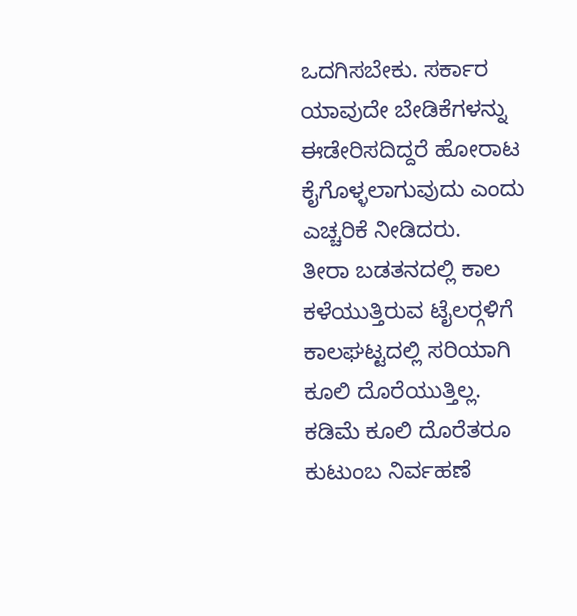ಒದಗಿಸಬೇಕು. ಸರ್ಕಾರ ಯಾವುದೇ ಬೇಡಿಕೆಗಳನ್ನು ಈಡೇರಿಸದಿದ್ದರೆ ಹೋರಾಟ ಕೈಗೊಳ್ಳಲಾಗುವುದು ಎಂದು ಎಚ್ಚರಿಕೆ ನೀಡಿದರು.
ತೀರಾ ಬಡತನದಲ್ಲಿ ಕಾಲ ಕಳೆಯುತ್ತಿರುವ ಟೈಲರ್‍ಗಳಿಗೆ ಕಾಲಘಟ್ಟದಲ್ಲಿ ಸರಿಯಾಗಿ ಕೂಲಿ ದೊರೆಯುತ್ತಿಲ್ಲ. ಕಡಿಮೆ ಕೂಲಿ ದೊರೆತರೂ ಕುಟುಂಬ ನಿರ್ವಹಣೆ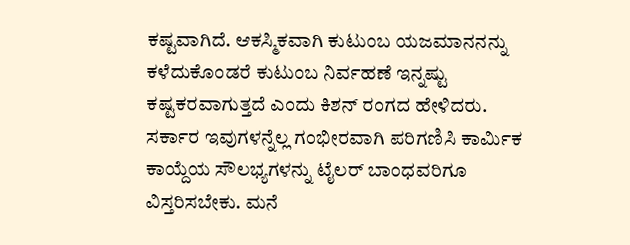ಕಷ್ಟವಾಗಿದೆ. ಆಕಸ್ಮಿಕವಾಗಿ ಕುಟುಂಬ ಯಜಮಾನನನ್ನು ಕಳೆದುಕೊಂಡರೆ ಕುಟುಂಬ ನಿರ್ವಹಣೆ ಇನ್ನಷ್ಟು ಕಷ್ಟಕರವಾಗುತ್ತದೆ ಎಂದು ಕಿಶನ್ ರಂಗದ ಹೇಳಿದರು.
ಸರ್ಕಾರ ಇವುಗಳನ್ನೆಲ್ಲ ಗಂಭೀರವಾಗಿ ಪರಿಗಣಿಸಿ ಕಾರ್ಮಿಕ ಕಾಯ್ದೆಯ ಸೌಲಭ್ಯಗಳನ್ನು ಟೈಲರ್ ಬಾಂಧವರಿಗೂ ವಿಸ್ತರಿಸಬೇಕು. ಮನೆ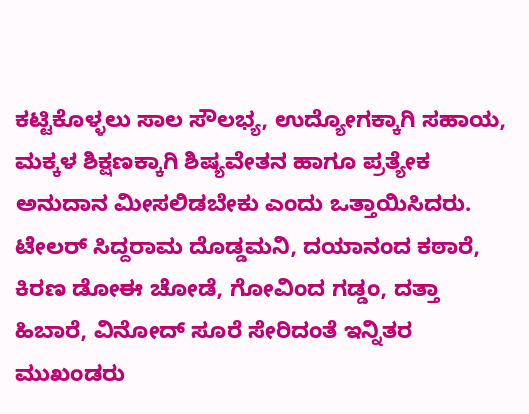ಕಟ್ಟಿಕೊಳ್ಳಲು ಸಾಲ ಸೌಲಭ್ಯ, ಉದ್ಯೋಗಕ್ಕಾಗಿ ಸಹಾಯ, ಮಕ್ಕಳ ಶಿಕ್ಷಣಕ್ಕಾಗಿ ಶಿಷ್ಯವೇತನ ಹಾಗೂ ಪ್ರತ್ಯೇಕ ಅನುದಾನ ಮೀಸಲಿಡಬೇಕು ಎಂದು ಒತ್ತಾಯಿಸಿದರು.
ಟೇಲರ್ ಸಿದ್ದರಾಮ ದೊಡ್ಡಮನಿ, ದಯಾನಂದ ಕಠಾರೆ, ಕಿರಣ ಡೋಈ ಚೋಡೆ, ಗೋವಿಂದ ಗಡ್ಡಂ, ದತ್ತಾ ಹಿಬಾರೆ, ವಿನೋದ್ ಸೂರೆ ಸೇರಿದಂತೆ ಇನ್ನಿತರ ಮುಖಂಡರು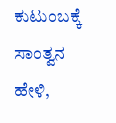ಕುಟುಂಬಕ್ಕೆ ಸಾಂತ್ವನ ಹೇಳಿ,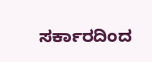ಸರ್ಕಾರದಿಂದ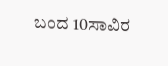ಬಂದ 10ಸಾವಿರ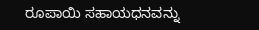ರೂಪಾಯಿ ಸಹಾಯಧನವನ್ನು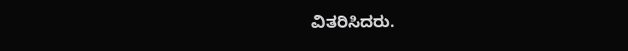ವಿತರಿಸಿದರು.